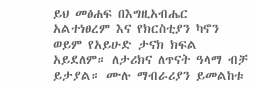ይህ መፅሐፍ በእግዚአብሔር አልተነፀረም እና የክርስቲያን ካኖን ወይም የአይሁድ ታናክ ክፍል አይደለም። ለታሪክና ለጥናት ዓላማ ብቻ ይታያል። ሙሉ ማብራሪያን ይመልከቱ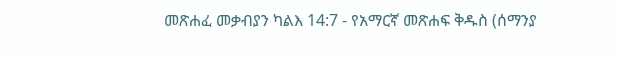መጽሐፈ መቃብያን ካልእ 14:7 - የአማርኛ መጽሐፍ ቅዱስ (ሰማንያ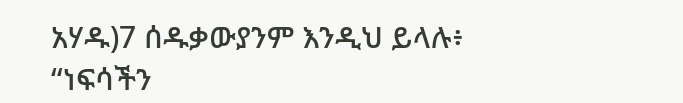አሃዱ)7 ሰዱቃውያንም እንዲህ ይላሉ፥ “ነፍሳችን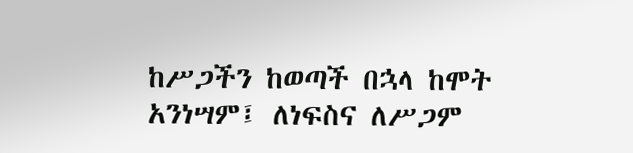ከሥጋችን ከወጣች በኋላ ከሞት አንነሣም፤ ለነፍስና ለሥጋም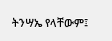ትንሣኤ የላቸውም፤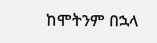ከሞትንም በኋላ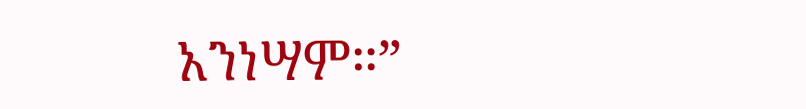አንነሣም።”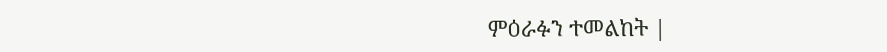ምዕራፉን ተመልከት |